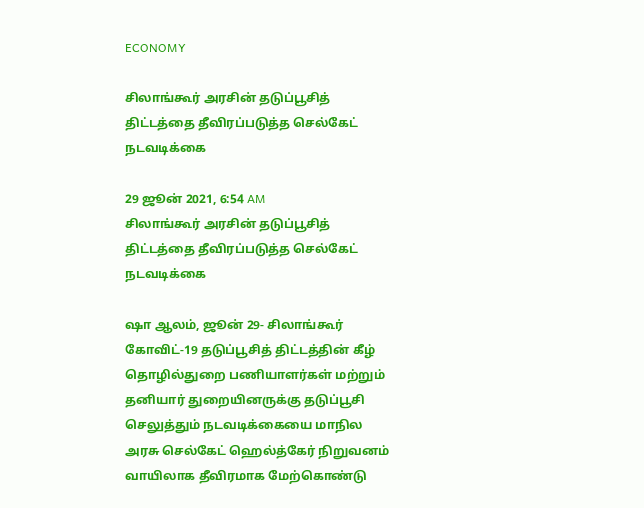ECONOMY

சிலாங்கூர் அரசின் தடுப்பூசித் திட்டத்தை தீவிரப்படுத்த செல்கேட் நடவடிக்கை

29 ஜூன் 2021, 6:54 AM
சிலாங்கூர் அரசின் தடுப்பூசித் திட்டத்தை தீவிரப்படுத்த செல்கேட் நடவடிக்கை

ஷா ஆலம், ஜூன் 29- சிலாங்கூர் கோவிட்-19 தடுப்பூசித் திட்டத்தின் கீழ் தொழில்துறை பணியாளர்கள் மற்றும் தனியார் துறையினருக்கு தடுப்பூசி செலுத்தும் நடவடிக்கையை மாநில அரசு செல்கேட் ஹெல்த்கேர் நிறுவனம் வாயிலாக தீவிரமாக மேற்கொண்டு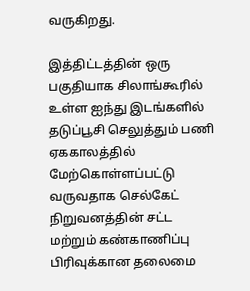வருகிறது.

இத்திட்டத்தின் ஒரு பகுதியாக சிலாங்கூரில் உள்ள ஐந்து இடங்களில் தடுப்பூசி செலுத்தும் பணி ஏககாலத்தில் மேற்கொள்ளப்பட்டு வருவதாக செல்கேட் நிறுவனத்தின் சட்ட மற்றும் கண்காணிப்பு பிரிவுக்கான தலைமை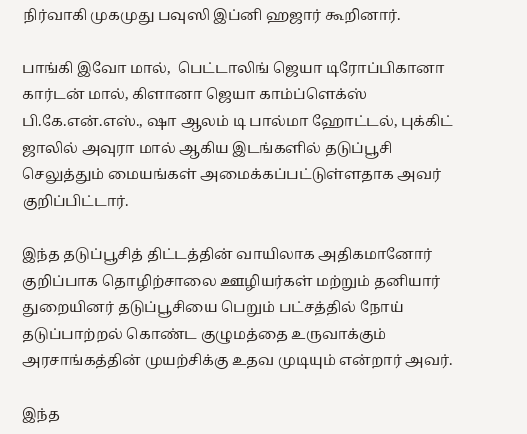நிர்வாகி முகமுது பவுஸி இப்னி ஹஜார் கூறினார்.

பாங்கி இவோ மால்,  பெட்டாலிங் ஜெயா டிரோப்பிகானா கார்டன் மால், கிளானா ஜெயா காம்ப்ளெக்ஸ் பி.கே.என்.எஸ்., ஷா ஆலம் டி பால்மா ஹோட்டல், புக்கிட் ஜாலில் அவுரா மால் ஆகிய இடங்களில் தடுப்பூசி செலுத்தும் மையங்கள் அமைக்கப்பட்டுள்ளதாக அவர் குறிப்பிட்டார்.

இந்த தடுப்பூசித் திட்டத்தின் வாயிலாக அதிகமானோர் குறிப்பாக தொழிற்சாலை ஊழியர்கள் மற்றும் தனியார் துறையினர் தடுப்பூசியை பெறும் பட்சத்தில் நோய் தடுப்பாற்றல் கொண்ட குழுமத்தை உருவாக்கும் அரசாங்கத்தின் முயற்சிக்கு உதவ முடியும் என்றார் அவர்.

இந்த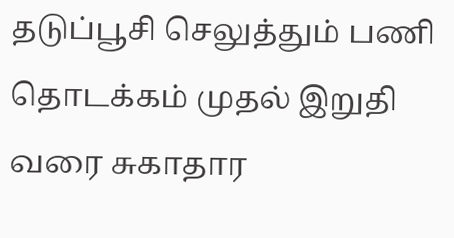தடுப்பூசி செலுத்தும் பணி தொடக்கம் முதல் இறுதி வரை சுகாதார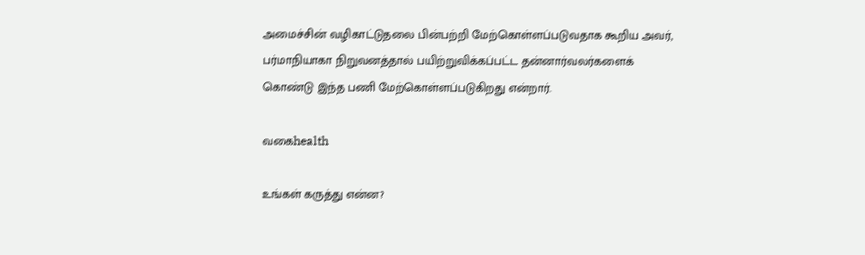அமைச்சின் வழிகாட்டுதலை பின்பற்றி மேற்கொள்ளப்படுவதாக கூறிய அவர், பர்மாநியாகா நிறுவனத்தால் பயிற்றுவிக்கப்பட்ட தன்னார்வலர்களைக் கொண்டு இந்த பணி மேற்கொள்ளப்படுகிறது என்றார்.

வகைhealth

உங்கள் கருத்து என்ன?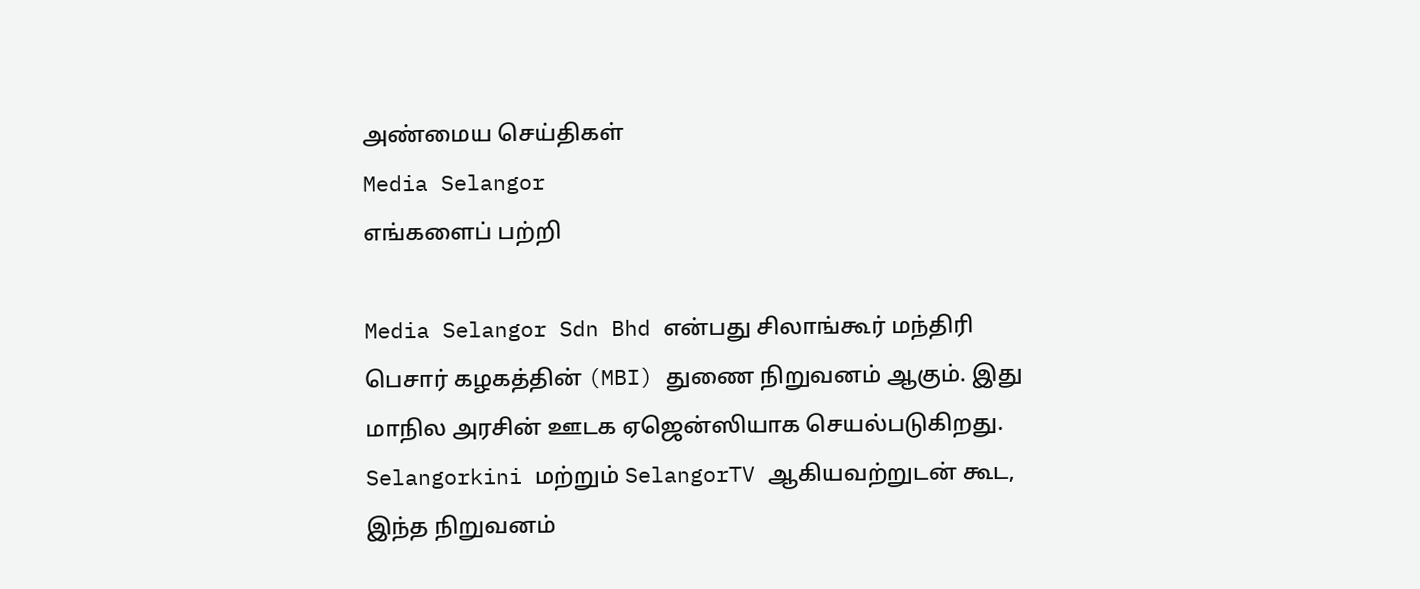அண்மைய செய்திகள்
Media Selangor
எங்களைப் பற்றி

Media Selangor Sdn Bhd என்பது சிலாங்கூர் மந்திரி பெசார் கழகத்தின் (MBI) துணை நிறுவனம் ஆகும். இது மாநில அரசின் ஊடக ஏஜென்ஸியாக செயல்படுகிறது. Selangorkini மற்றும் SelangorTV ஆகியவற்றுடன் கூட, இந்த நிறுவனம்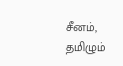சீனம், தமிழும்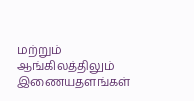மற்றும் ஆங்கிலத்திலும் இணையதளங்கள்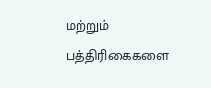மற்றும் பத்திரிகைகளை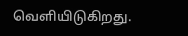வெளியிடுகிறது.